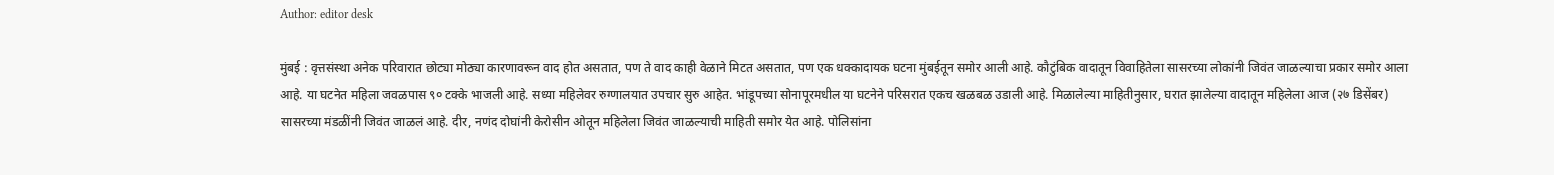Author: editor desk

मुंबई : वृत्तसंस्था अनेक परिवारात छोट्या मोठ्या कारणावरून वाद होत असतात, पण ते वाद काही वेळाने मिटत असतात, पण एक धक्कादायक घटना मुंबईतून समोर आली आहे. कौटुंबिक वादातून विवाहितेला सासरच्या लोकांनी जिवंत जाळल्याचा प्रकार समोर आला आहे. या घटनेत महिला जवळपास ९० टक्के भाजली आहे. सध्या महिलेवर रुग्णालयात उपचार सुरु आहेत. भांडूपच्या सोनापूरमधील या घटनेने परिसरात एकच खळबळ उडाली आहे. मिळालेल्या माहितीनुसार, घरात झालेल्या वादातून महिलेला आज (२७ डिसेंबर) सासरच्या मंडळींनी जिवंत जाळलं आहे. दीर, नणंद दोघांनी केरोसीन ओतून महिलेला जिवंत जाळल्याची माहिती समोर येत आहे. पोलिसांना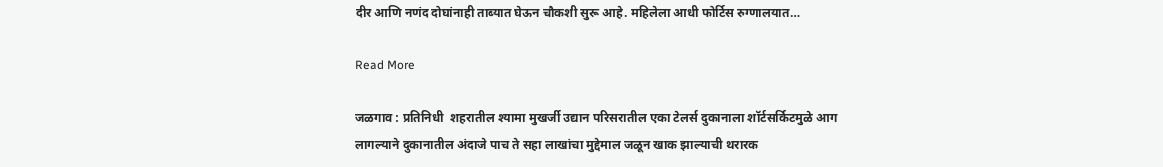दीर आणि नणंद दोघांनाही ताब्यात घेऊन चौकशी सुरू आहे. महिलेला आधी फोर्टिस रुग्णालयात…

Read More

जळगाव : प्रतिनिधी  शहरातील श्यामा मुखर्जी उद्यान परिसरातील एका टेलर्स दुकानाला शॉर्टसर्किटमुळे आग लागल्याने दुकानातील अंदाजे पाच ते सहा लाखांचा मुद्देमाल जळून खाक झाल्याची थरारक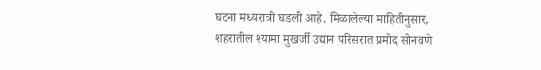घटना मध्यरात्री घडली आहे. मिळालेल्या माहितीनुसार, शहरातील श्यामा मुखर्जी उद्यान परिसरात प्रमोद सोनवणे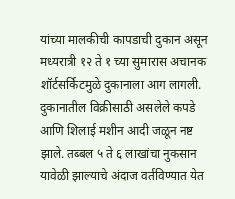यांच्या मालकीची कापडाची दुकान असून मध्यरात्री १२ ते १ च्या सुमारास अचानक शॉर्टसर्किटमुळे दुकानाला आग लागली. दुकानातील विक्रीसाठी असलेले कपडे आणि शिलाई मशीन आदी जळून नष्ट झाले. तब्बल ५ ते ६ लाखांचा नुकसान यावेळी झाल्याचे अंदाज वर्तविण्यात येत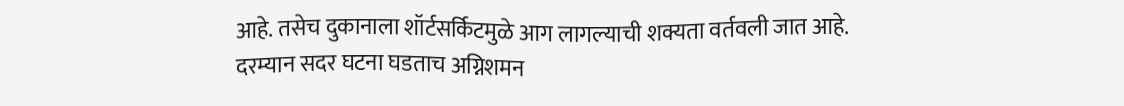आहे. तसेच दुकानाला शॉर्टसर्किटमुळे आग लागल्याची शक्यता वर्तवली जात आहे. दरम्यान सदर घटना घडताच अग्निशमन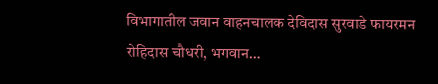विभागातील जवान वाहनचालक देविदास सुरवाडे फायरमन रोहिदास चौधरी, भगवान…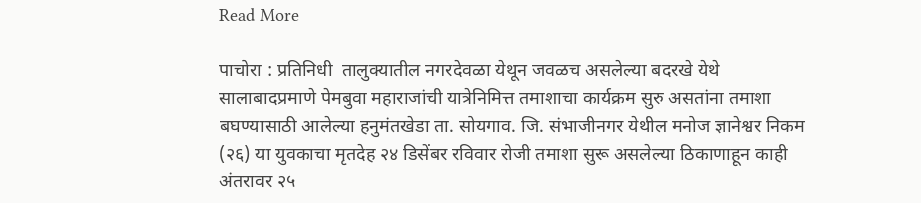Read More

पाचोरा : प्रतिनिधी  तालुक्यातील नगरदेवळा येथून जवळच असलेल्या बदरखे येथे सालाबादप्रमाणे पेमबुवा महाराजांची यात्रेनिमित्त तमाशाचा कार्यक्रम सुरु असतांना तमाशा बघण्यासाठी आलेल्या हनुमंतखेडा ता. सोयगाव. जि. संभाजीनगर येथील मनोज ज्ञानेश्वर निकम (२६) या युवकाचा मृतदेह २४ डिसेंबर रविवार रोजी तमाशा सुरू असलेल्या ठिकाणाहून काही अंतरावर २५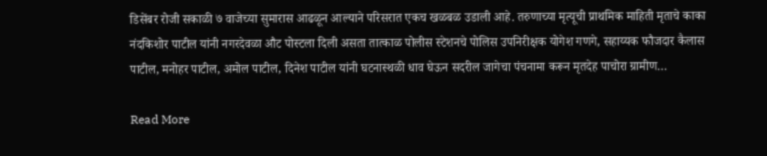डिसेंबर रोजी सकाळी ७ वाजेच्या सुमारास आढळून आल्याने परिसरात एकच खळबळ उडाली आहे. तरुणाच्या मृत्यूची प्राथमिक माहिती मृताचे काका नंदकिशोर पाटील यांनी नगरदेवळा औट पोस्टला दिली असता तात्काळ पोलीस स्टेशनचे पोलिस उपनिरीक्षक योगेश गणगे, सहाय्यक फौजदार कैलास पाटील, मनोहर पाटील, अमोल पाटील, दिनेश पाटील यांनी घटनास्थळी धाव घेऊन सदरील जागेचा पंचनामा करून मृतदेह पाचोरा ग्रामीण…

Read More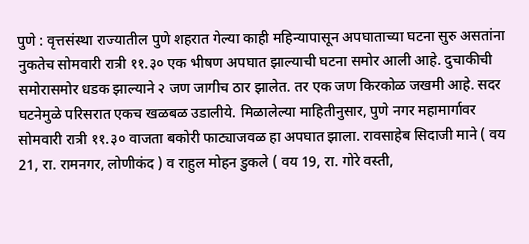पुणे : वृत्तसंस्था राज्यातील पुणे शहरात गेल्या काही महिन्यापासून अपघाताच्या घटना सुरु असतांना नुकतेच सोमवारी रात्री ११.३० एक भीषण अपघात झाल्याची घटना समोर आली आहे. दुचाकीची समोरासमोर धडक झाल्याने २ जण जागीच ठार झालेत. तर एक जण किरकोळ जखमी आहे. सदर घटनेमुळे परिसरात एकच खळबळ उडालीये. मिळालेल्या माहितीनुसार, पुणे नगर महामार्गावर सोमवारी रात्री ११.३० वाजता बकोरी फाट्याजवळ हा अपघात झाला. रावसाहेब सिदाजी माने ( वय 21, रा. रामनगर, लोणीकंद ) व राहुल मोहन डुकले ( वय 19, रा. गोरे वस्ती,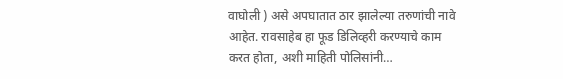वाघोली ) असे अपघातात ठार झालेल्या तरुणांची नावे आहेत. रावसाहेब हा फूड डिलिव्हरी करण्याचे काम करत होता, अशी माहिती पोलिसांनी…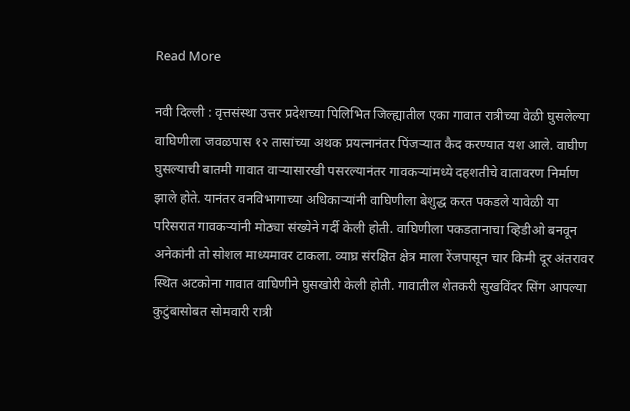Read More

नवी दिल्ली : वृत्तसंस्था उत्तर प्रदेशच्या पिलिभित जिल्ह्यातील एका गावात रात्रीच्या वेळी घुसलेल्या वाघिणीला जवळपास १२ तासांच्या अथक प्रयत्नानंतर पिंजऱ्यात कैद करण्यात यश आले. वाघीण घुसल्याची बातमी गावात वाऱ्यासारखी पसरल्यानंतर गावकऱ्यांमध्ये दहशतीचे वातावरण निर्माण झाले होते. यानंतर वनविभागाच्या अधिकाऱ्यांनी वाघिणीला बेशुद्ध करत पकडले यावेळी या परिसरात गावकऱ्यांनी मोठ्या संख्येने गर्दी केली होती. वाघिणीला पकडतानाचा व्हिडीओ बनवून अनेकांनी तो सोशल माध्यमावर टाकला. व्याघ्र संरक्षित क्षेत्र माला रेंजपासून चार किमी दूर अंतरावर स्थित अटकोना गावात वाघिणीने घुसखोरी केली होती. गावातील शेतकरी सुखविंदर सिंग आपल्या कुटुंबासोबत सोमवारी रात्री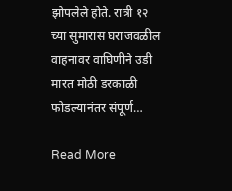झोपलेले होते. रात्री १२ च्या सुमारास घराजवळील वाहनावर वाघिणीने उडी मारत मोठी डरकाळी फोडल्यानंतर संपूर्ण…

Read More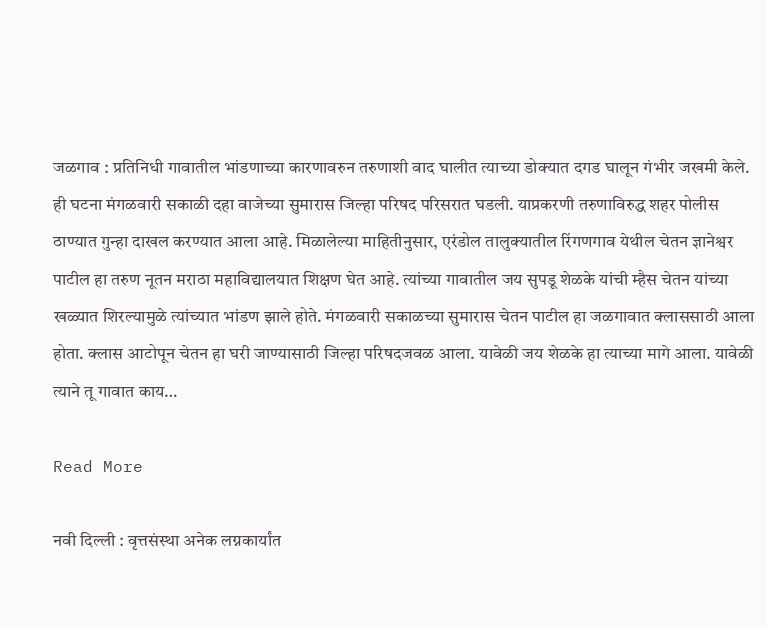जळगाव : प्रतिनिधी गावातील भांडणाच्या कारणावरुन तरुणाशी वाद घालीत त्याच्या डोक्यात दगड घालून गंभीर जखमी केले. ही घटना मंगळवारी सकाळी दहा वाजेच्या सुमारास जिल्हा परिषद परिसरात घडली. याप्रकरणी तरुणाविरुद्ध शहर पोलीस ठाण्यात गुन्हा दाखल करण्यात आला आहे. मिळालेल्या माहितीनुसार, एरंडोल तालुक्यातील रिंगणगाव येथील चेतन ज्ञानेश्वर पाटील हा तरुण नूतन मराठा महाविद्यालयात शिक्षण घेत आहे. त्यांच्या गावातील जय सुपडू शेळके यांची म्हैस चेतन यांच्या खळ्यात शिरल्यामुळे त्यांच्यात भांडण झाले होते. मंगळवारी सकाळच्या सुमारास चेतन पाटील हा जळगावात क्लाससाठी आला होता. क्लास आटोपून चेतन हा घरी जाण्यासाठी जिल्हा परिषदजवळ आला. यावेळी जय शेळके हा त्याच्या मागे आला. यावेळी त्याने तू गावात काय…

Read More

नवी दिल्ली : वृत्तसंस्था अनेक लग्नकार्यांत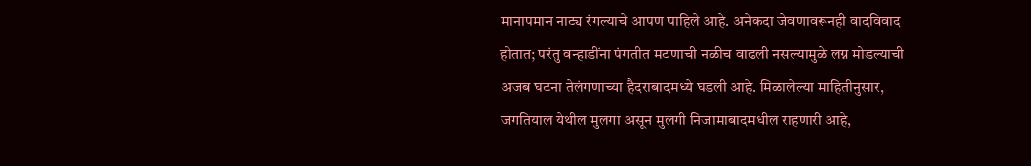मानापमान नाट्य रंगल्याचे आपण पाहिले आहे. अनेकदा जेवणावरूनही वादविवाद होतात; परंतु वन्हाडींना पंगतीत मटणाची नळीच वाढली नसल्यामुळे लग्न मोडल्याची अजब घटना तेलंगणाच्या हैदराबादमध्ये घडली आहे. मिळालेल्या माहितीनुसार, जगतियाल येथील मुलगा असून मुलगी निजामाबादमधील राहणारी आहे,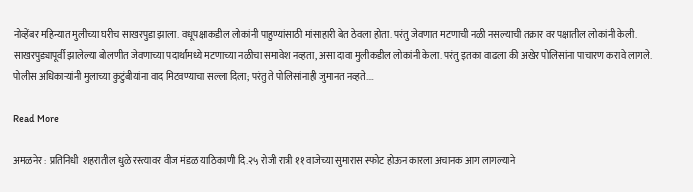नोव्हेंबर महिन्यात मुलीच्या घरीच साखरपुडा झाला. वधूपक्षाकडील लोकांनी पाहुण्यांसाठी मांसाहारी बेत ठेवला होता. परंतु जेवणात मटणाची नळी नसल्याची तक्रार वर पक्षातील लोकांनी केली. साखरपुड्यापूर्वी झालेल्या बोलणीत जेवणाच्या पदार्थांमध्ये मटणाच्या नळीचा समावेश नव्हता, असा दावा मुलीकडील लोकांनी केला. परंतु इतका वाढला की अखेर पोलिसांना पाचारण करावे लागले. पोलीस अधिकाऱ्यांनी मुलाच्या कुटुंबीयांना वाद मिटवण्याचा सल्ला दिला; परंतु ते पोलिसांनाही जुमानत नव्हते.…

Read More

अमळनेर : प्रतिनिधी  शहरातील धुळे रस्त्यावर वीज मंडळ याठिकाणी दि.२५ रोजी रात्री ११ वाजेच्या सुमारास स्फोट होऊन कारला अचानक आग लागल्याने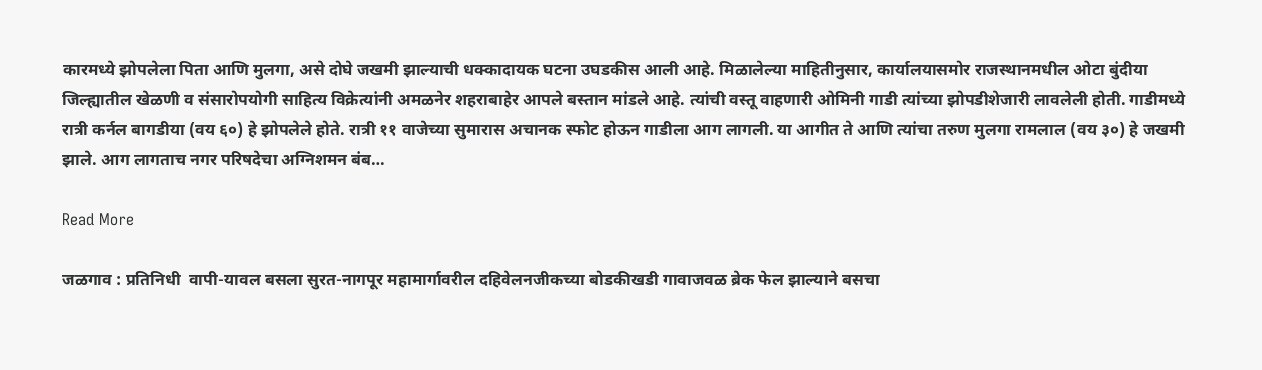कारमध्ये झोपलेला पिता आणि मुलगा, असे दोघे जखमी झाल्याची धक्कादायक घटना उघडकीस आली आहे. मिळालेल्या माहितीनुसार, कार्यालयासमोर राजस्थानमधील ओटा बुंदीया जिल्ह्यातील खेळणी व संसारोपयोगी साहित्य विक्रेत्यांनी अमळनेर शहराबाहेर आपले बस्तान मांडले आहे. त्यांची वस्तू वाहणारी ओमिनी गाडी त्यांच्या झोपडीशेजारी लावलेली होती. गाडीमध्ये रात्री कर्नल बागडीया (वय ६०) हे झोपलेले होते. रात्री ११ वाजेच्या सुमारास अचानक स्फोट होऊन गाडीला आग लागली. या आगीत ते आणि त्यांचा तरुण मुलगा रामलाल (वय ३०) हे जखमी झाले. आग लागताच नगर परिषदेचा अग्निशमन बंब…

Read More

जळगाव : प्रतिनिधी  वापी-यावल बसला सुरत-नागपूर महामार्गावरील दहिवेलनजीकच्या बोडकीखडी गावाजवळ ब्रेक फेल झाल्याने बसचा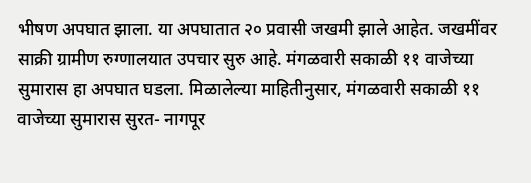भीषण अपघात झाला. या अपघातात २० प्रवासी जखमी झाले आहेत. जखमींवर साक्री ग्रामीण रुग्णालयात उपचार सुरु आहे. मंगळवारी सकाळी ११ वाजेच्या सुमारास हा अपघात घडला. मिळालेल्या माहितीनुसार, मंगळवारी सकाळी ११ वाजेच्या सुमारास सुरत- नागपूर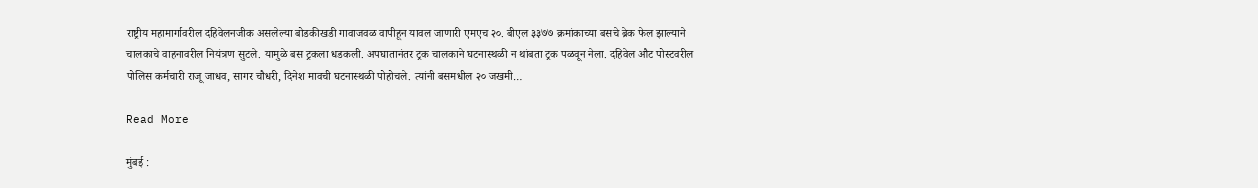राष्ट्रीय महामार्गावरील दहिवेलनजीक असलेल्या बोडकीखडी गावाजवळ वापीहून यावल जाणारी एमएच २०. बीएल ३३७७ क्रमांकाच्या बसचे ब्रेक फेल झाल्याने चालकाचे वाहनावरील नियंत्रण सुटले. यामुळे बस ट्रकला धडकली. अपघातानंतर ट्रक चालकाने घटनास्थळी न थांबता ट्रक पळवून नेला. दहिवेल औट पोस्टवरील पोलिस कर्मचारी राजू जाधव, सागर चौधरी, दिनेश मावची घटनास्थळी पोहोचले. त्यांनी बसमधील २० जखमी…

Read More

मुंबई :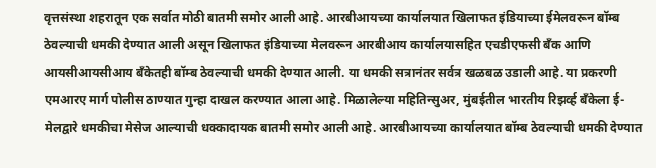वृत्तसंस्था शहरातून एक सर्वात मोठी बातमी समोर आली आहे. आरबीआयच्या कार्यालयात खिलाफत इंडियाच्या ईमेलवरून बॉम्ब ठेवल्याची धमकी देण्यात आली असून खिलाफत इंडियाच्या मेलवरून आरबीआय कार्यालयासहित एचडीएफसी बँक आणि आयसीआयसीआय बँकेतही बॉम्ब ठेवल्याची धमकी देण्यात आली. या धमकी सत्रानंतर सर्वत्र खळबळ उडाली आहे. या प्रकरणी एमआरए मार्ग पोलीस ठाण्यात गुन्हा दाखल करण्यात आला आहे. मिळालेल्या महितिन्सुअर, मुंबईतील भारतीय रिझर्व्ह बँकेला ई-मेलद्वारे धमकीचा मेसेज आल्याची धक्कादायक बातमी समोर आली आहे. आरबीआयच्या कार्यालयात बॉम्ब ठेवल्याची धमकी देण्यात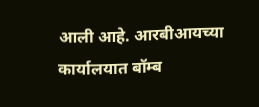आली आहे. आरबीआयच्या कार्यालयात बॉम्ब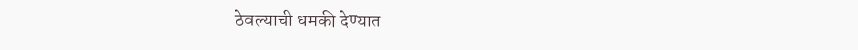ठेवल्याची धमकी देण्यात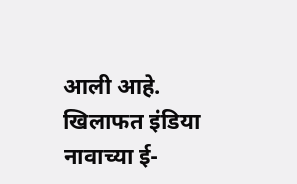आली आहे. खिलाफत इंडिया नावाच्या ई-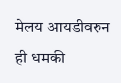मेलय आयडीवरुन ही धमकी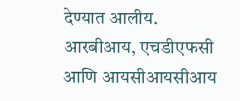देण्यात आलीय. आरबीआय, एचडीएफसी आणि आयसीआयसीआय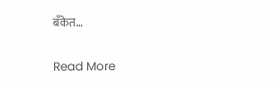बँकेत…

Read More